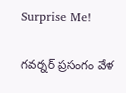Surprise Me!

గవర్నర్ ప్రసంగం వేళ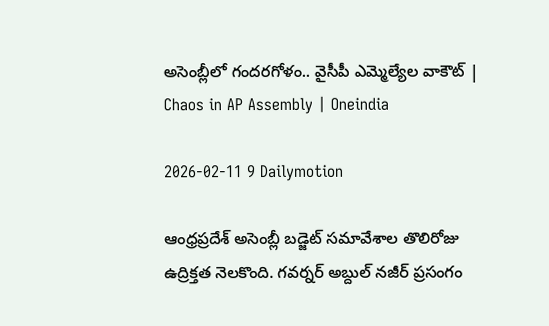అసెంబ్లీలో గందరగోళం.. వైసీపీ ఎమ్మెల్యేల వాకౌట్ | Chaos in AP Assembly | Oneindia

2026-02-11 9 Dailymotion

ఆంధ్రప్రదేశ్ అసెంబ్లీ బడ్జెట్ సమావేశాల తొలిరోజు ఉద్రిక్తత నెలకొంది. గవర్నర్ అబ్దుల్ నజీర్ ప్రసంగం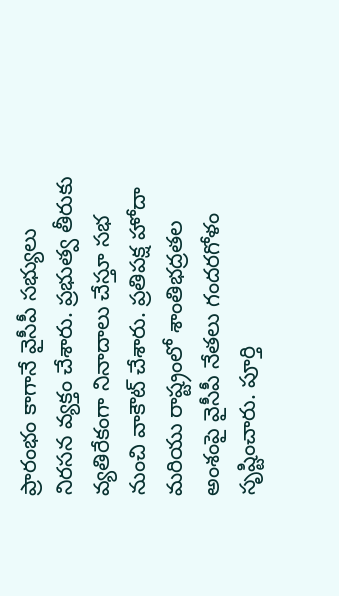ప్రారంభం కాగానే వైసీపీ సభ్యులు నిరసన వ్యక్తం చేశారు. ప్రభుత్వ తీరుకు వ్యతిరేకంగా నినాదాలు చేస్తూ సభ నుంచి వాకౌట్ చేశారు. ప్రతిపక్ష హోదా మరియు రాష్ట్రంలో శాంతిభద్రతల అంశంపై వైసీపీ నేతలు గందరగోళం సృష్టించారు. పూర్తి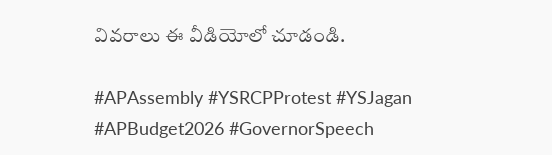వివరాలు ఈ వీడియోలో చూడండి.

#APAssembly #YSRCPProtest #YSJagan #APBudget2026 #GovernorSpeech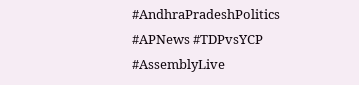#AndhraPradeshPolitics #APNews #TDPvsYCP #AssemblyLive